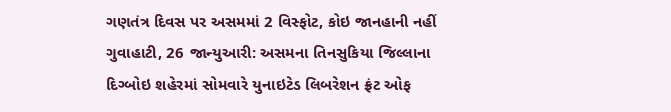ગણતંત્ર દિવસ પર અસમમાં 2 વિસ્ફોટ, કોઇ જાનહાની નહીં
ગુવાહાટી, 26 જાન્યુઆરી: અસમના તિનસુકિયા જિલ્લાના દિગ્બોઇ શહેરમાં સોમવારે યુનાઇટેડ લિબરેશન ફ્રંટ ઓફ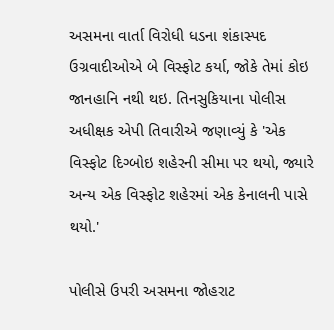અસમના વાર્તા વિરોધી ધડના શંકાસ્પદ ઉગ્રવાદીઓએ બે વિસ્ફોટ કર્યા, જોકે તેમાં કોઇ જાનહાનિ નથી થઇ. તિનસુકિયાના પોલીસ અધીક્ષક એપી તિવારીએ જણાવ્યું કે 'એક વિસ્ફોટ દિગ્બોઇ શહેરની સીમા પર થયો, જ્યારે અન્ય એક વિસ્ફોટ શહેરમાં એક કેનાલની પાસે થયો.'

પોલીસે ઉપરી અસમના જોહરાટ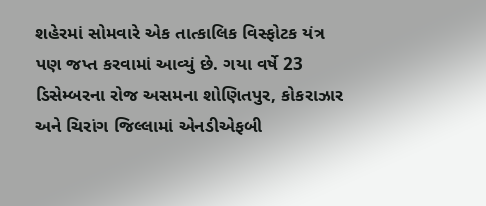શહેરમાં સોમવારે એક તાત્કાલિક વિસ્ફોટક યંત્ર પણ જપ્ત કરવામાં આવ્યું છે. ગયા વર્ષે 23 ડિસેમ્બરના રોજ અસમના શોણિતપુર, કોકરાઝાર અને ચિરાંગ જિલ્લામાં એનડીએફબી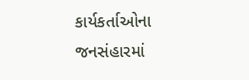કાર્યકર્તાઓના જનસંહારમાં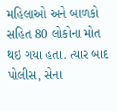મહિલાઓ અને બાળકો સહિત 80 લોકોના મોત થઇ ગયા હતા. ત્યાર બાદ પોલીસ, સેના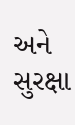અને સુરક્ષા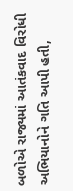બળોએ રાજ્યમાં આતંકવાદ વિરોધી અભિયાનોને ગતિ આપી હતી,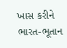ખાસ કરીને ભારત-ભૂતાન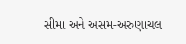સીમા અને અસમ-અરુણાચલ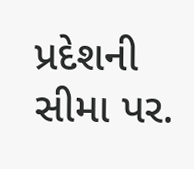પ્રદેશની સીમા પર.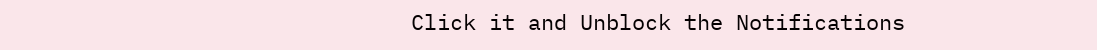Click it and Unblock the Notifications